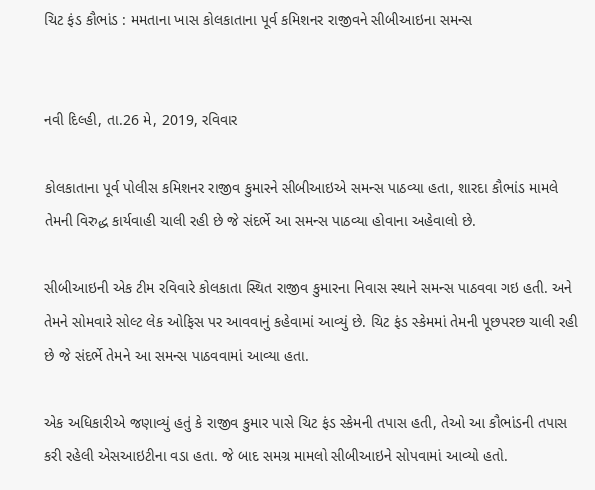ચિટ ફંડ કૌભાંડ : મમતાના ખાસ કોલકાતાના પૂર્વ કમિશનર રાજીવને સીબીઆઇના સમન્સ


નવી દિલ્હી, તા.26 મે, 2019, રવિવાર

કોલકાતાના પૂર્વ પોલીસ કમિશનર રાજીવ કુમારને સીબીઆઇએ સમન્સ પાઠવ્યા હતા, શારદા કૌભાંડ મામલે તેમની વિરુદ્ધ કાર્યવાહી ચાલી રહી છે જે સંદર્ભે આ સમન્સ પાઠવ્યા હોવાના અહેવાલો છે.

સીબીઆઇની એક ટીમ રવિવારે કોલકાતા સ્થિત રાજીવ કુમારના નિવાસ સ્થાને સમન્સ પાઠવવા ગઇ હતી. અને તેમને સોમવારે સોલ્ટ લેક ઓફિસ પર આવવાનું કહેવામાં આવ્યું છે. ચિટ ફંડ સ્કેમમાં તેમની પૂછપરછ ચાલી રહી છે જે સંદર્ભે તેમને આ સમન્સ પાઠવવામાં આવ્યા હતા.

એક અધિકારીએ જણાવ્યું હતું કે રાજીવ કુમાર પાસે ચિટ ફંડ સ્કેમની તપાસ હતી, તેઓ આ કૌભાંડની તપાસ કરી રહેલી એસઆઇટીના વડા હતા. જે બાદ સમગ્ર મામલો સીબીઆઇને સોપવામાં આવ્યો હતો.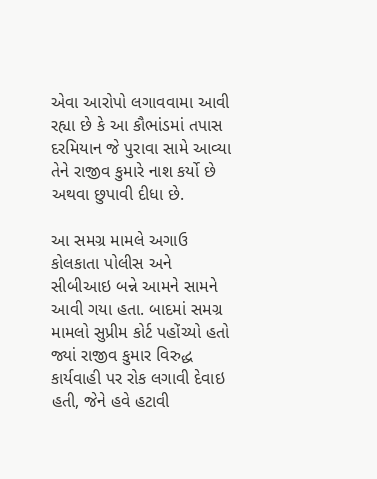એવા આરોપો લગાવવામા આવી રહ્યા છે કે આ કૌભાંડમાં તપાસ દરમિયાન જે પુરાવા સામે આવ્યા તેને રાજીવ કુમારે નાશ કર્યો છે અથવા છુપાવી દીધા છે.

આ સમગ્ર મામલે અગાઉ કોલકાતા પોલીસ અને સીબીઆઇ બન્ને આમને સામને આવી ગયા હતા. બાદમાં સમગ્ર મામલો સુપ્રીમ કોર્ટ પહોંચ્યો હતો જ્યાં રાજીવ કુમાર વિરુદ્ધ કાર્યવાહી પર રોક લગાવી દેવાઇ હતી, જેને હવે હટાવી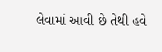લેવામાં આવી છે તેથી હવે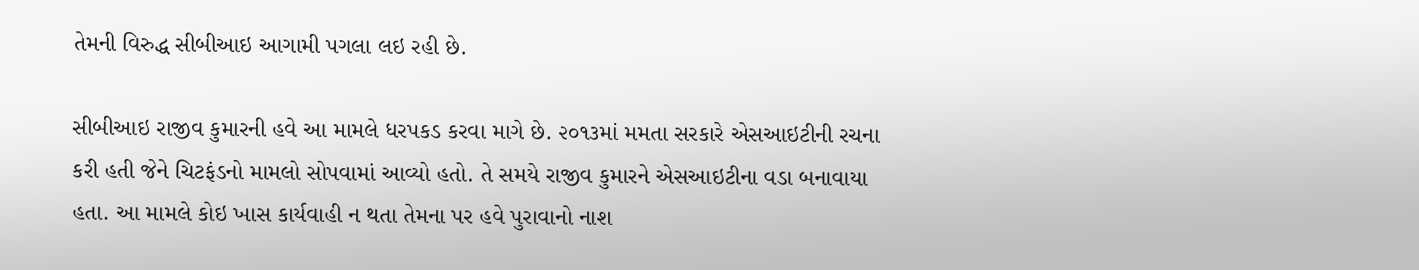તેમની વિરુદ્ધ સીબીઆઇ આગામી પગલા લઇ રહી છે.

સીબીઆઇ રાજીવ કુમારની હવે આ મામલે ધરપકડ કરવા માગે છે. ૨૦૧૩માં મમતા સરકારે એસઆઇટીની રચના કરી હતી જેને ચિટફંડનો મામલો સોપવામાં આવ્યો હતો. તે સમયે રાજીવ કુમારને એસઆઇટીના વડા બનાવાયા હતા. આ મામલે કોઇ ખાસ કાર્યવાહી ન થતા તેમના પર હવે પુરાવાનો નાશ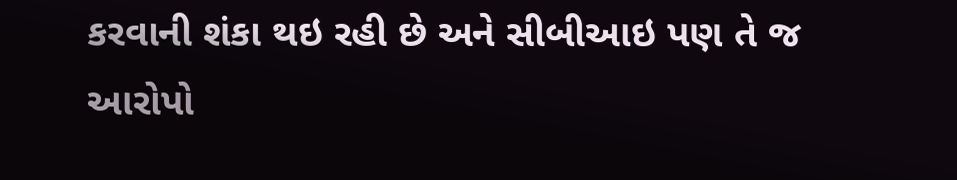કરવાની શંકા થઇ રહી છે અને સીબીઆઇ પણ તે જ આરોપો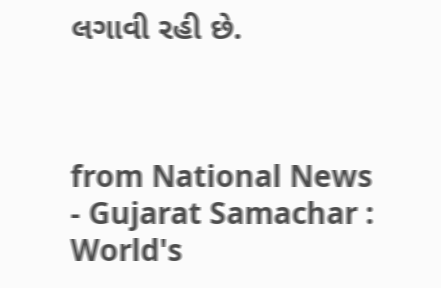લગાવી રહી છે.



from National News - Gujarat Samachar : World's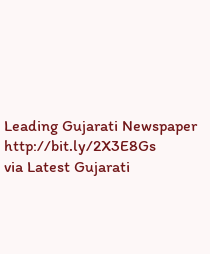Leading Gujarati Newspaper http://bit.ly/2X3E8Gs
via Latest Gujarati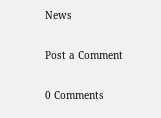News

Post a Comment

0 Comments